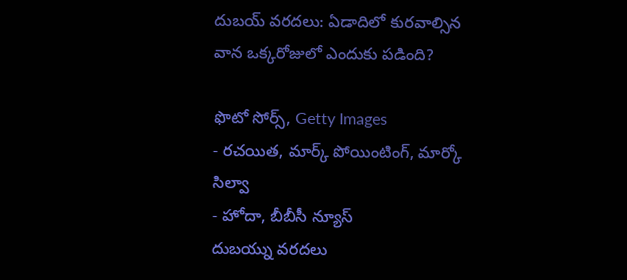దుబయ్ వరదలు: ఏడాదిలో కురవాల్సిన వాన ఒక్కరోజులో ఎందుకు పడింది?

ఫొటో సోర్స్, Getty Images
- రచయిత, మార్క్ పోయింటింగ్, మార్కో సిల్వా
- హోదా, బీబీసీ న్యూస్
దుబయ్ను వరదలు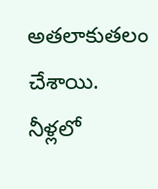అతలాకుతలం చేశాయి.
నీళ్లలో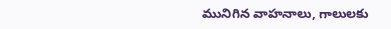మునిగిన వాహనాలు, గాలులకు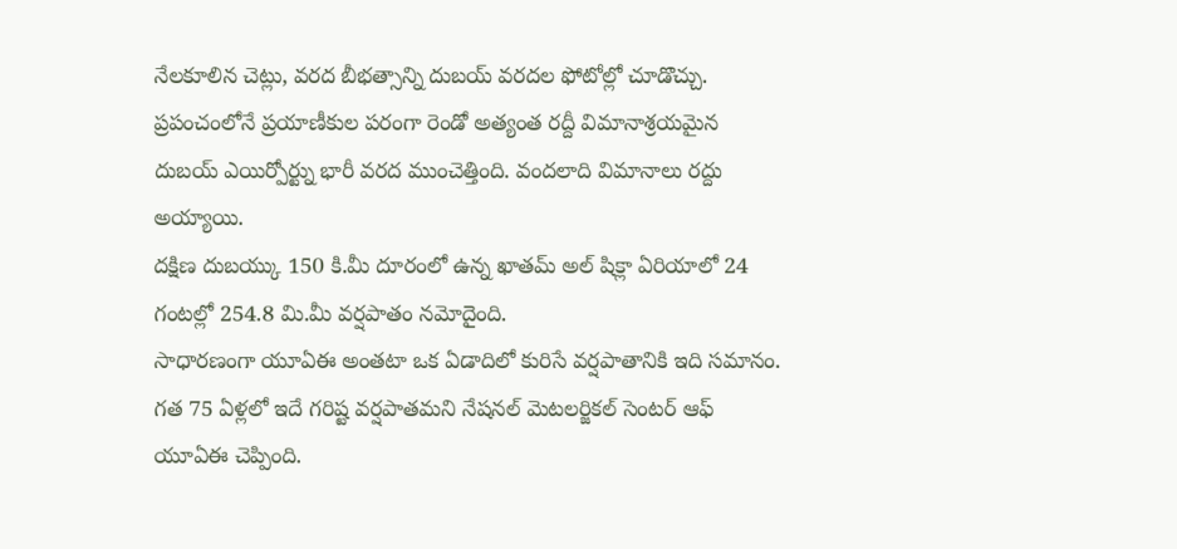నేలకూలిన చెట్లు, వరద బీభత్సాన్ని దుబయ్ వరదల ఫోటోల్లో చూడొచ్చు.
ప్రపంచంలోనే ప్రయాణీకుల పరంగా రెండో అత్యంత రద్దీ విమానాశ్రయమైన దుబయ్ ఎయిర్పోర్ట్ను భారీ వరద ముంచెత్తింది. వందలాది విమానాలు రద్దు అయ్యాయి.
దక్షిణ దుబయ్కు 150 కి.మీ దూరంలో ఉన్న ఖాతమ్ అల్ షిక్లా ఏరియాలో 24 గంటల్లో 254.8 మి.మీ వర్షపాతం నమోదైంది.
సాధారణంగా యూఏఈ అంతటా ఒక ఏడాదిలో కురిసే వర్షపాతానికి ఇది సమానం.
గత 75 ఏళ్లలో ఇదే గరిష్ట వర్షపాతమని నేషనల్ మెటలర్జికల్ సెంటర్ ఆఫ్ యూఏఈ చెప్పింది.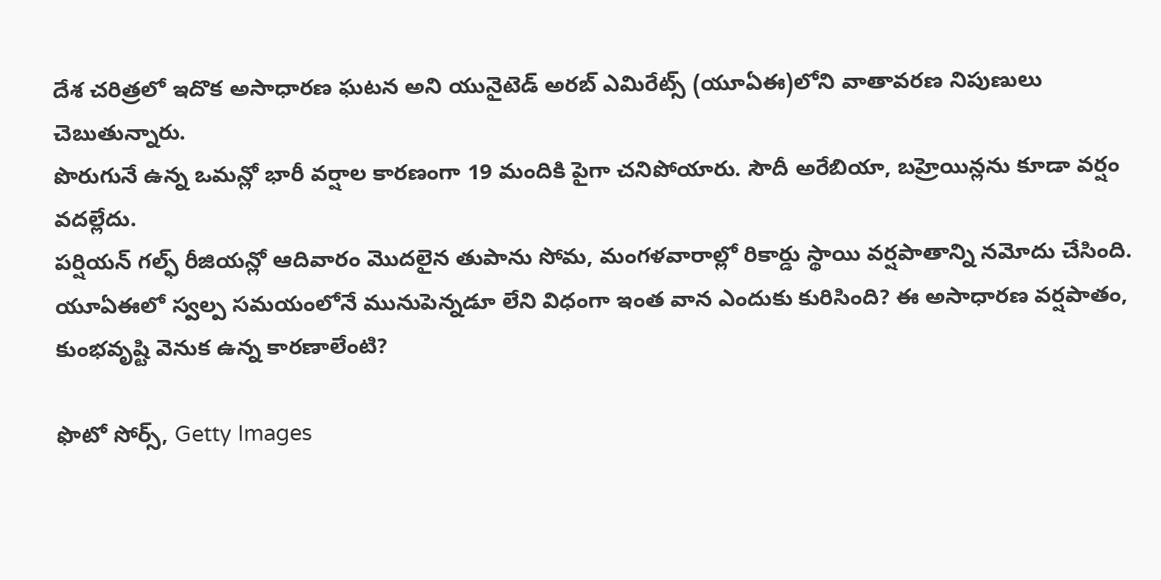దేశ చరిత్రలో ఇదొక అసాధారణ ఘటన అని యునైటెడ్ అరబ్ ఎమిరేట్స్ (యూఏఈ)లోని వాతావరణ నిపుణులు చెబుతున్నారు.
పొరుగునే ఉన్న ఒమన్లో భారీ వర్షాల కారణంగా 19 మందికి పైగా చనిపోయారు. సౌదీ అరేబియా, బహ్రెయిన్లను కూడా వర్షం వదల్లేదు.
పర్షియన్ గల్ఫ్ రీజియన్లో ఆదివారం మొదలైన తుపాను సోమ, మంగళవారాల్లో రికార్డు స్థాయి వర్షపాతాన్ని నమోదు చేసింది.
యూఏఈలో స్వల్ప సమయంలోనే మునుపెన్నడూ లేని విధంగా ఇంత వాన ఎందుకు కురిసింది? ఈ అసాధారణ వర్షపాతం, కుంభవృష్టి వెనుక ఉన్న కారణాలేంటి?

ఫొటో సోర్స్, Getty Images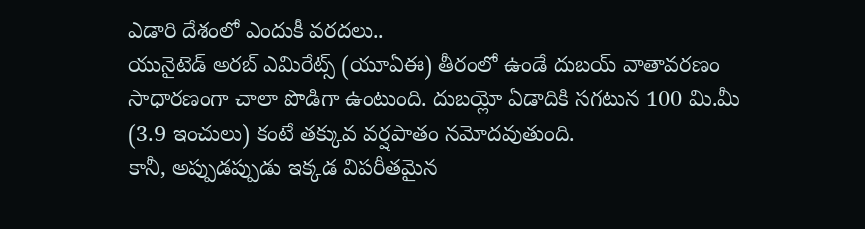ఎడారి దేశంలో ఎందుకీ వరదలు..
యునైటెడ్ అరబ్ ఎమిరేట్స్ (యూఏఈ) తీరంలో ఉండే దుబయ్ వాతావరణం సాధారణంగా చాలా పొడిగా ఉంటుంది. దుబయ్లో ఏడాదికి సగటున 100 మి.మీ (3.9 ఇంచులు) కంటే తక్కువ వర్షపాతం నమోదవుతుంది.
కానీ, అప్పుడప్పుడు ఇక్కడ విపరీతమైన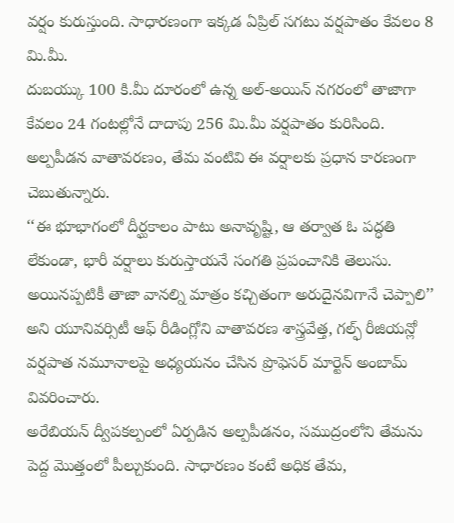వర్షం కురుస్తుంది. సాధారణంగా ఇక్కడ ఏప్రిల్ సగటు వర్షపాతం కేవలం 8 మి.మీ.
దుబయ్కు 100 కి.మీ దూరంలో ఉన్న అల్-అయిన్ నగరంలో తాజాగా కేవలం 24 గంటల్లోనే దాదాపు 256 మి.మీ వర్షపాతం కురిసింది.
అల్పపీడన వాతావరణం, తేమ వంటివి ఈ వర్షాలకు ప్రధాన కారణంగా చెబుతున్నారు.
‘‘ఈ భూభాగంలో దీర్ఘకాలం పాటు అనావృష్టి, ఆ తర్వాత ఓ పద్ధతి లేకుండా, భారీ వర్షాలు కురుస్తాయనే సంగతి ప్రపంచానికి తెలుసు. అయినప్పటికీ తాజా వానల్ని మాత్రం కచ్చితంగా అరుదైనవిగానే చెప్పాలి’’ అని యూనివర్సిటీ ఆఫ్ రీడింగ్లోని వాతావరణ శాస్త్రవేత్త, గల్ఫ్ రీజియన్లో వర్షపాత నమూనాలపై అధ్యయనం చేసిన ప్రొఫెసర్ మార్టెన్ అంబామ్ వివరించారు.
అరేబియన్ ద్వీపకల్పంలో ఏర్పడిన అల్పపీడనం, సముద్రంలోని తేమను పెద్ద మొత్తంలో పీల్చుకుంది. సాధారణం కంటే అధిక తేమ,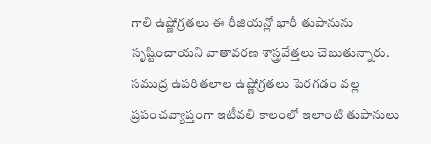గాలి ఉష్ణోగ్రతలు ఈ రీజియన్లో భారీ తుపానును సృష్టించాయని వాతావరణ శాస్త్రవేత్తలు చెబుతున్నారు.
సముద్ర ఉపరితలాల ఉష్ణోగ్రతలు పెరగడం వల్ల ప్రపంచవ్యాప్తంగా ఇటీవలి కాలంలో ఇలాంటి తుపానులు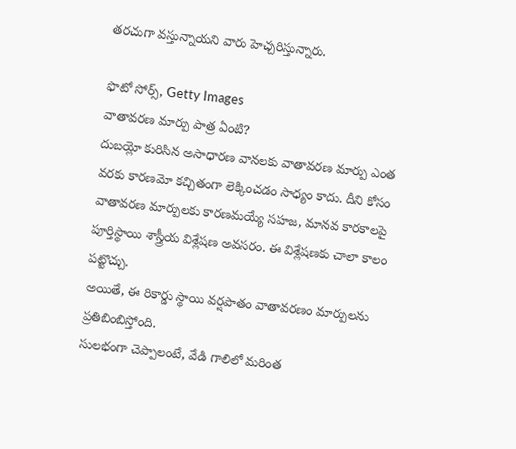తరచుగా వస్తున్నాయని వారు హెచ్చరిస్తున్నారు.

ఫొటో సోర్స్, Getty Images
వాతావరణ మార్పు పాత్ర ఏంటి?
దుబయ్లో కురిసిన అసాధారణ వానలకు వాతావరణ మార్పు ఎంత వరకు కారణమో కచ్చితంగా లెక్కించడం సాధ్యం కాదు. దీని కోసం వాతావరణ మార్పులకు కారణమయ్యే సహజ, మానవ కారకాలపై పూర్తిస్థాయి శాస్త్రీయ విశ్లేషణ అవసరం. ఈ విశ్లేషణకు చాలా కాలం పట్టొచ్చు.
అయితే, ఈ రికార్డు స్థాయి వర్షపాతం వాతావరణం మార్పులను ప్రతిబింబిస్తోంది.
సులభంగా చెప్పాలంటే, వేడి గాలిలో మరింత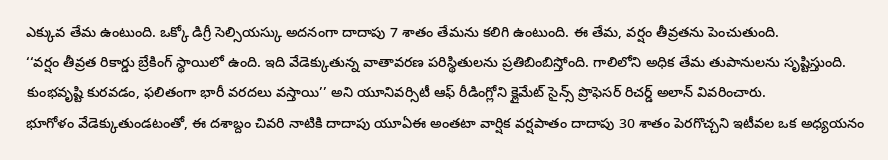ఎక్కువ తేమ ఉంటుంది. ఒక్కో డిగ్రీ సెల్సియస్కు అదనంగా దాదాపు 7 శాతం తేమను కలిగి ఉంటుంది. ఈ తేమ, వర్షం తీవ్రతను పెంచుతుంది.
‘‘వర్షం తీవ్రత రికార్డు బ్రేకింగ్ స్థాయిలో ఉంది. ఇది వేడెక్కుతున్న వాతావరణ పరిస్థితులను ప్రతిబింబిస్తోంది. గాలిలోని అధిక తేమ తుపానులను సృష్టిస్తుంది. కుంభవృష్టి కురవడం, ఫలితంగా భారీ వరదలు వస్తాయి’’ అని యూనివర్సిటీ ఆఫ్ రీడింగ్లోని క్లైమేట్ సైన్స్ ప్రొఫెసర్ రిచర్డ్ అలాన్ వివరించారు.
భూగోళం వేడెక్కుతుండటంతో, ఈ దశాబ్దం చివరి నాటికి దాదాపు యూఏఈ అంతటా వార్షిక వర్షపాతం దాదాపు 30 శాతం పెరగొచ్చని ఇటీవల ఒక అధ్యయనం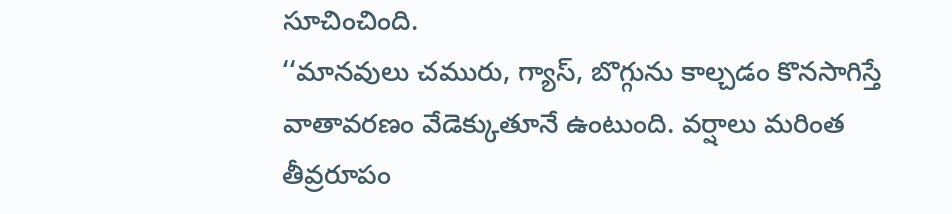సూచించింది.
‘‘మానవులు చమురు, గ్యాస్, బొగ్గును కాల్చడం కొనసాగిస్తే వాతావరణం వేడెక్కుతూనే ఉంటుంది. వర్షాలు మరింత తీవ్రరూపం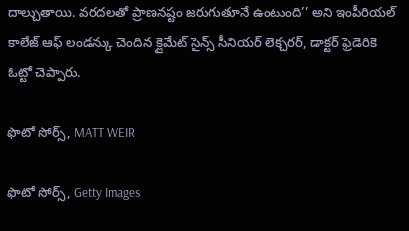దాల్చుతాయి. వరదలతో ప్రాణనష్టం జరుగుతూనే ఉంటుంది’’ అని ఇంపీరియల్ కాలేజ్ ఆఫ్ లండన్కు చెందిన క్లైమేట్ సైన్స్ సీనియర్ లెక్చరర్, డాక్టర్ ఫ్రెడెరికె ఓట్టో చెప్పారు.

ఫొటో సోర్స్, MATT WEIR

ఫొటో సోర్స్, Getty Images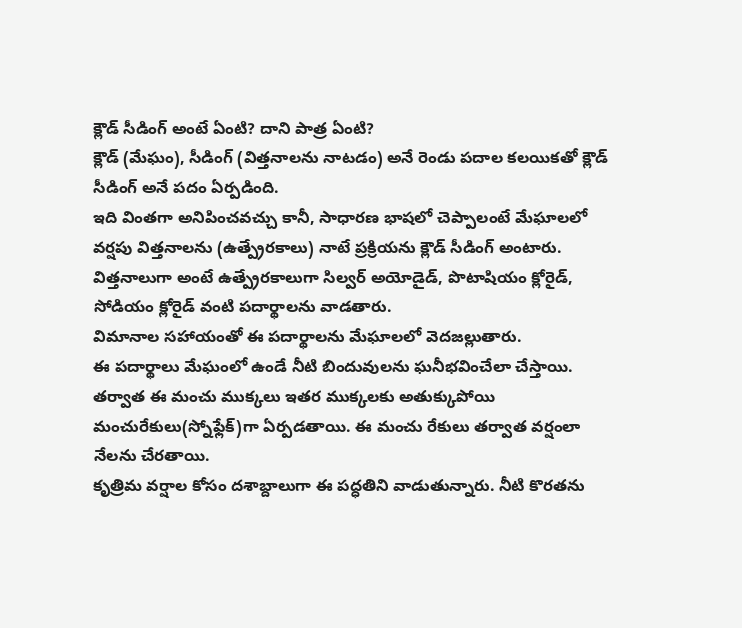క్లౌడ్ సీడింగ్ అంటే ఏంటి? దాని పాత్ర ఏంటి?
క్లౌడ్ (మేఘం), సీడింగ్ (విత్తనాలను నాటడం) అనే రెండు పదాల కలయికతో క్లౌడ్ సీడింగ్ అనే పదం ఏర్పడింది.
ఇది వింతగా అనిపించవచ్చు కానీ, సాధారణ భాషలో చెప్పాలంటే మేఘాలలో వర్షపు విత్తనాలను (ఉత్ప్రేరకాలు) నాటే ప్రక్రియను క్లౌడ్ సీడింగ్ అంటారు.
విత్తనాలుగా అంటే ఉత్ప్రేరకాలుగా సిల్వర్ అయోడైడ్, పొటాషియం క్లోరైడ్, సోడియం క్లోరైడ్ వంటి పదార్థాలను వాడతారు.
విమానాల సహాయంతో ఈ పదార్థాలను మేఘాలలో వెదజల్లుతారు.
ఈ పదార్థాలు మేఘంలో ఉండే నీటి బిందువులను ఘనీభవించేలా చేస్తాయి. తర్వాత ఈ మంచు ముక్కలు ఇతర ముక్కలకు అతుక్కుపోయి మంచురేకులు(స్నోఫ్లేక్)గా ఏర్పడతాయి. ఈ మంచు రేకులు తర్వాత వర్షంలా నేలను చేరతాయి.
కృత్రిమ వర్షాల కోసం దశాబ్దాలుగా ఈ పద్ధతిని వాడుతున్నారు. నీటి కొరతను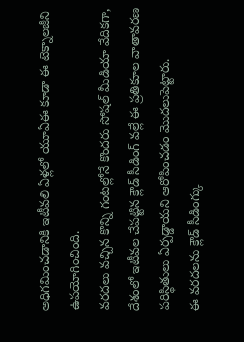అధిగమించడానికి ఇటీవలి ఏళ్లలో యూఏఈ కూడా ఈ టెక్నాలజీని ఉపయోగించింది.
వరదలు వచ్చిన కొన్ని గంటల్లోనే కొందరు సోషల్ మీడియా వేదికగా, దేశంలో ఇటీవల చేపట్టిన క్లౌడ్ సీడింగ్ వల్లే ఈ ప్రతికూల వాతావరణ పరిస్థితులు ఏర్పడ్డాయని ఆరోపించడం మొదలుపెట్టారు.
ఈ వరదలను క్లౌడ్ సీడింగ్కు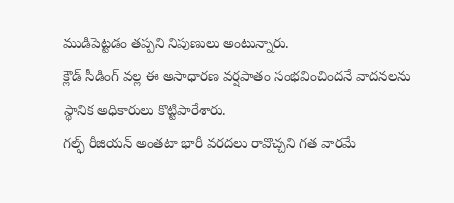ముడిపెట్టడం తప్పని నిపుణులు అంటున్నారు.
క్లౌడ్ సీడింగ్ వల్ల ఈ అసాధారణ వర్షపాతం సంభవించిందనే వాదనలను స్థానిక అధికారులు కొట్టిపారేశారు.
గల్ఫ్ రీజియన్ అంతటా భారీ వరదలు రావొచ్చని గత వారమే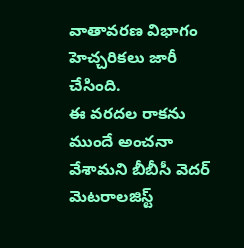వాతావరణ విభాగం హెచ్చరికలు జారీ చేసింది.
ఈ వరదల రాకను ముందే అంచనా వేశామని బీబీసీ వెదర్ మెటరాలజిస్ట్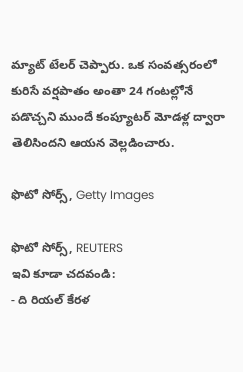మ్యాట్ టేలర్ చెప్పారు. ఒక సంవత్సరంలో కురిసే వర్షపాతం అంతా 24 గంటల్లోనే పడొచ్చని ముందే కంప్యూటర్ మోడళ్ల ద్వారా తెలిసిందని ఆయన వెల్లడించారు.

ఫొటో సోర్స్, Getty Images

ఫొటో సోర్స్, REUTERS
ఇవి కూడా చదవండి:
- ది రియల్ కేరళ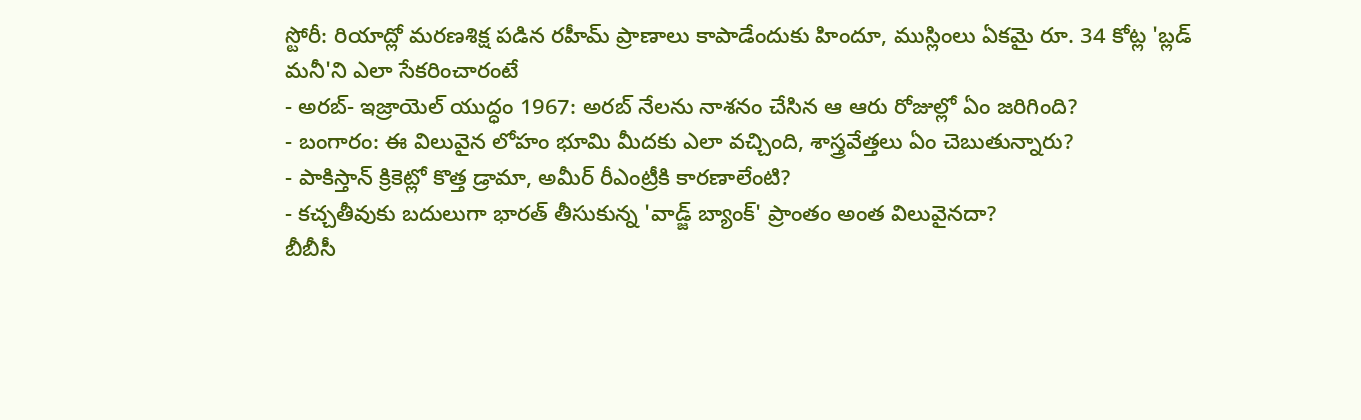స్టోరీ: రియాద్లో మరణశిక్ష పడిన రహీమ్ ప్రాణాలు కాపాడేందుకు హిందూ, ముస్లింలు ఏకమై రూ. 34 కోట్ల 'బ్లడ్ మనీ'ని ఎలా సేకరించారంటే
- అరబ్- ఇజ్రాయెల్ యుద్ధం 1967: అరబ్ నేలను నాశనం చేసిన ఆ ఆరు రోజుల్లో ఏం జరిగింది?
- బంగారం: ఈ విలువైన లోహం భూమి మీదకు ఎలా వచ్చింది, శాస్త్రవేత్తలు ఏం చెబుతున్నారు?
- పాకిస్తాన్ క్రికెట్లో కొత్త డ్రామా, అమీర్ రీఎంట్రీకి కారణాలేంటి?
- కచ్చతీవుకు బదులుగా భారత్ తీసుకున్న 'వాడ్జ్ బ్యాంక్' ప్రాంతం అంత విలువైనదా?
బీబీసీ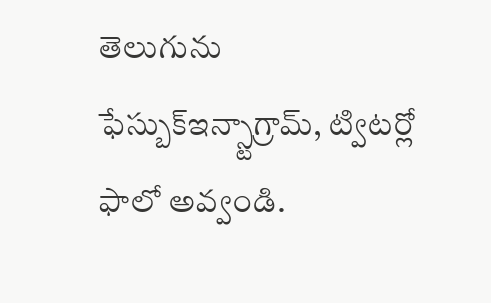తెలుగును ఫేస్బుక్ఇన్స్టాగ్రామ్, ట్విటర్లో ఫాలో అవ్వండి.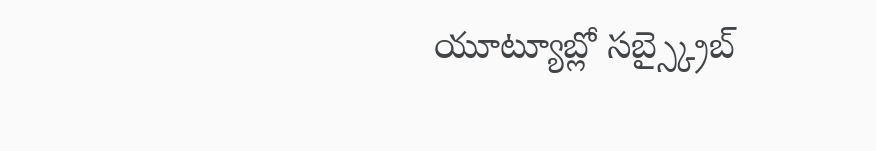యూట్యూబ్లో సబ్స్క్రైబ్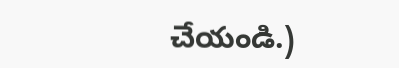చేయండి.)